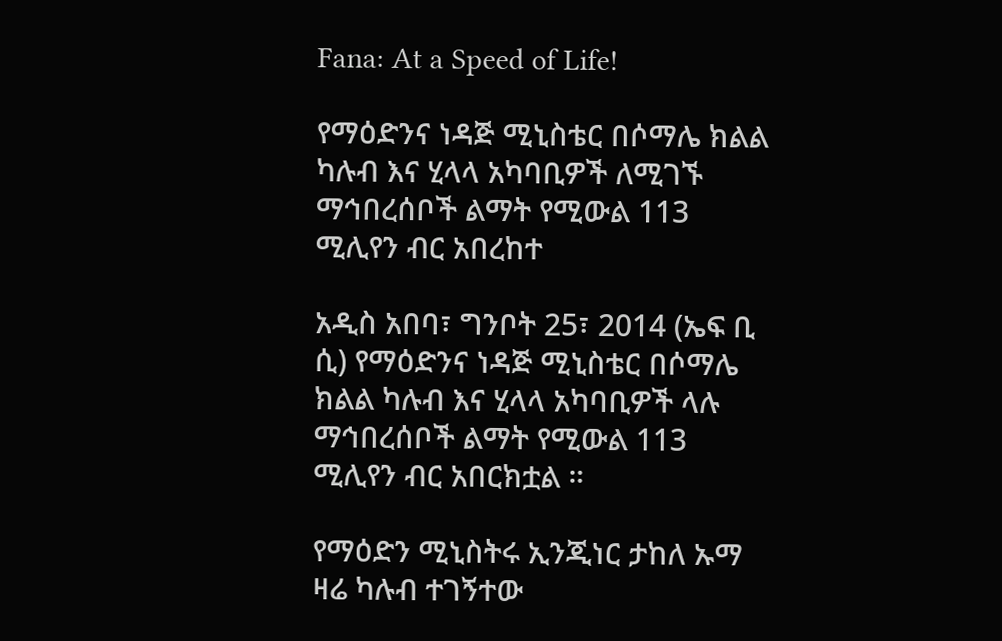Fana: At a Speed of Life!

የማዕድንና ነዳጅ ሚኒስቴር በሶማሌ ክልል ካሉብ እና ሂላላ አካባቢዎች ለሚገኙ ማኅበረሰቦች ልማት የሚውል 113 ሚሊየን ብር አበረከተ

አዲስ አበባ፣ ግንቦት 25፣ 2014 (ኤፍ ቢ ሲ) የማዕድንና ነዳጅ ሚኒስቴር በሶማሌ ክልል ካሉብ እና ሂላላ አካባቢዎች ላሉ ማኅበረሰቦች ልማት የሚውል 113 ሚሊየን ብር አበርክቷል ።

የማዕድን ሚኒስትሩ ኢንጂነር ታከለ ኡማ ዛሬ ካሉብ ተገኝተው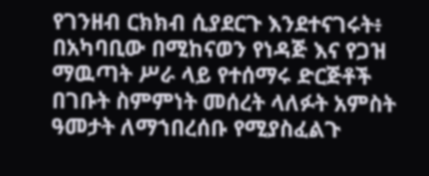የገንዘብ ርክክብ ሲያደርጉ እንደተናገሩት፥ በአካባቢው በሚከናወን የነዳጅ እና የጋዝ ማዉጣት ሥራ ላይ የተሰማሩ ድርጅቶች በገቡት ስምምነት መሰረት ላለፉት አምስት ዓመታት ለማኀበረሰቡ የሚያስፈልጉ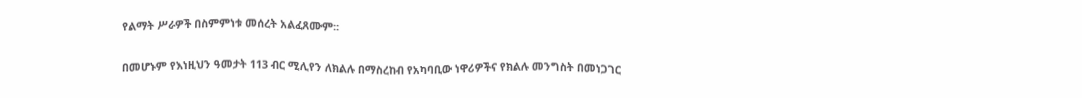የልማት ሥራዎች በስምምነቱ መሰረት አልፈጸሙም፡፡

በመሆኑም የእነዚህን ዓመታት 113 ብር ሚሊየን ለክልሉ በማስረከብ የአካባቢው ነዋሪዎችና የክልሉ መንግስት በመነጋገር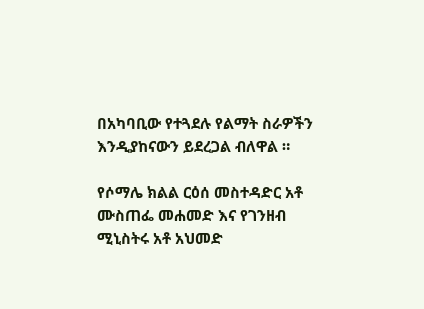በአካባቢው የተጓደሉ የልማት ስራዎችን እንዲያከናውን ይደረጋል ብለዋል ።

የሶማሌ ክልል ርዕሰ መስተዳድር አቶ ሙስጠፌ መሐመድ እና የገንዘብ ሚኒስትሩ አቶ አህመድ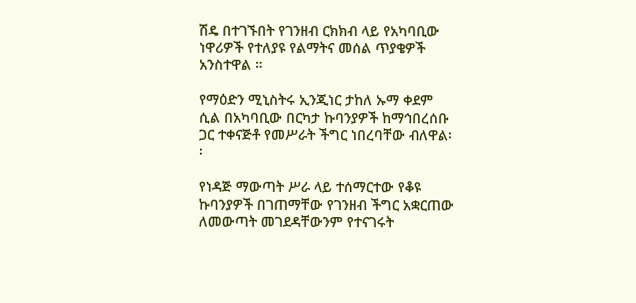ሽዴ በተገኙበት የገንዘብ ርክክብ ላይ የአካባቢው ነዋሪዎች የተለያዩ የልማትና መሰል ጥያቄዎች አንስተዋል ።

የማዕድን ሚኒስትሩ ኢንጂነር ታከለ ኡማ ቀደም ሲል በአካባቢው በርካታ ኩባንያዎች ከማኅበረሰቡ ጋር ተቀናጅቶ የመሥራት ችግር ነበረባቸው ብለዋል፡፡

የነዳጅ ማውጣት ሥራ ላይ ተሰማርተው የቆዩ ኩባንያዎች በገጠማቸው የገንዘብ ችግር አቋርጠው ለመውጣት መገደዳቸውንም የተናገሩት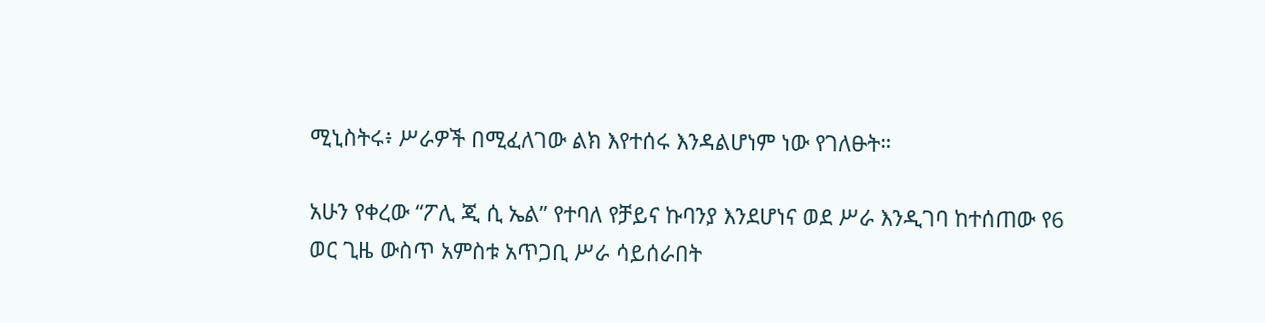ሚኒስትሩ፥ ሥራዎች በሚፈለገው ልክ እየተሰሩ እንዳልሆነም ነው የገለፁት።

አሁን የቀረው “ፖሊ ጂ ሲ ኤል” የተባለ የቻይና ኩባንያ እንደሆነና ወደ ሥራ እንዲገባ ከተሰጠው የ6 ወር ጊዜ ውስጥ አምስቱ አጥጋቢ ሥራ ሳይሰራበት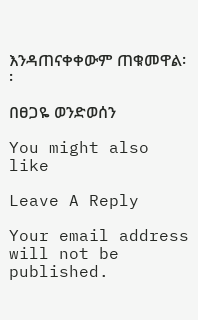እንዳጠናቀቀውም ጠቁመዋል፡፡

በፀጋዬ ወንድወሰን

You might also like

Leave A Reply

Your email address will not be published.